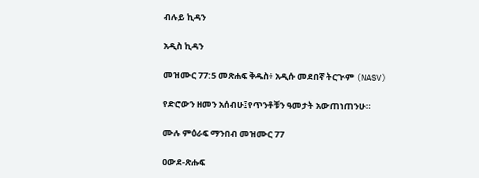ብሉይ ኪዳን

አዲስ ኪዳን

መዝሙር 77:5 መጽሐፍ ቅዱስ፥ አዲሱ መደበኛ ትርጒም (NASV)

የድሮውን ዘመን አሰብሁ፤የጥንቶቹን ዓመታት አውጠነጠንሁ።

ሙሉ ምዕራፍ ማንበብ መዝሙር 77

ዐውደ-ጽሑፍ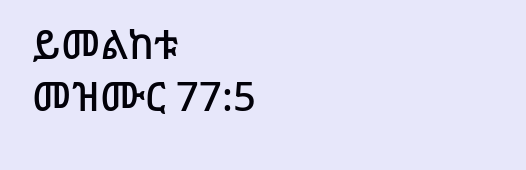ይመልከቱ መዝሙር 77:5